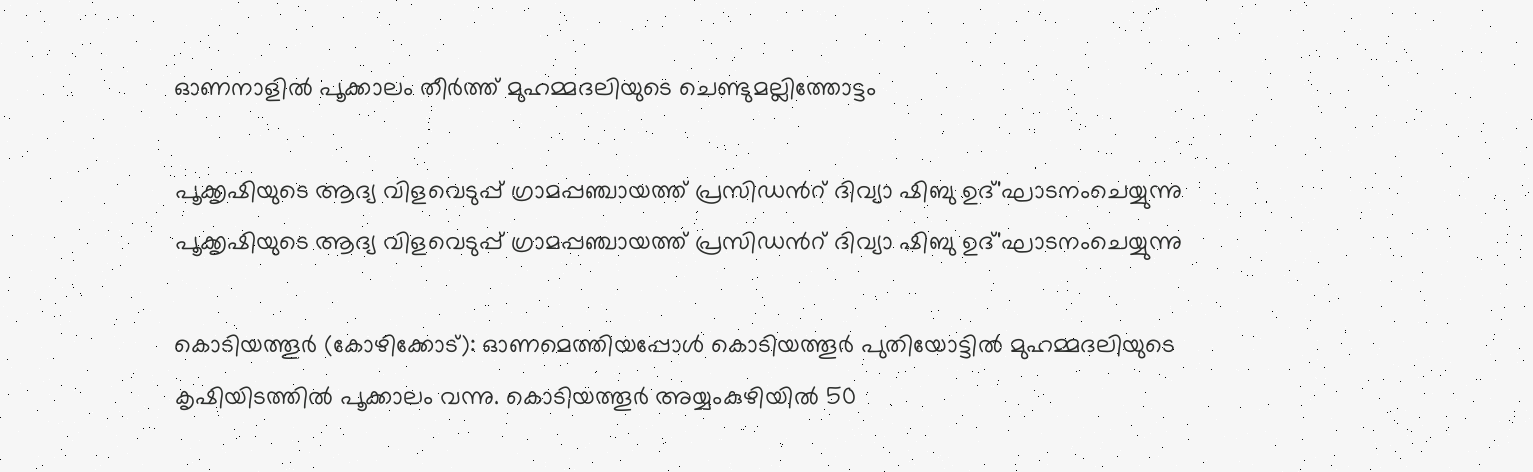ഓണനാളിൽ പൂക്കാലം തീർത്ത് മുഹമ്മദലിയുടെ ചെണ്ടുമല്ലിത്തോട്ടം

പൂക്കൃഷിയുടെ ആദ്യ വിളവെടുപ്പ് ഗ്രാമപ്പഞ്ചായത്ത് പ്രസിഡൻറ് ദിവ്യാ ഷിബു ഉദ്'ഘാടനംചെയ്യുന്നു
പൂക്കൃഷിയുടെ ആദ്യ വിളവെടുപ്പ് ഗ്രാമപ്പഞ്ചായത്ത് പ്രസിഡൻറ് ദിവ്യാ ഷിബു ഉദ്'ഘാടനംചെയ്യുന്നു

കൊടിയത്തൂർ (കോഴിക്കോട്): ഓണമെത്തിയപ്പോൾ കൊടിയത്തൂർ പുതിയോട്ടിൽ മുഹമ്മദലിയുടെ കൃഷിയിടത്തിൽ പൂക്കാലം വന്നു. കൊടിയത്തൂർ അയ്യംകുഴിയിൽ 50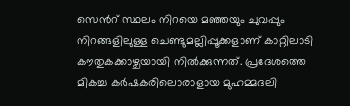സെൻറ് സ്ഥലം നിറയെ മഞ്ഞയും ചുവപ്പും നിറങ്ങളിലുള്ള ചെണ്ടുമല്ലിപ്പൂക്കളാണ് കാറ്റിലാടി കൗതുകക്കാഴ്ചയായി നിൽക്കുന്നത്. പ്രദേശത്തെ മികച്ച കർഷകരിലൊരാളായ മുഹമ്മദലി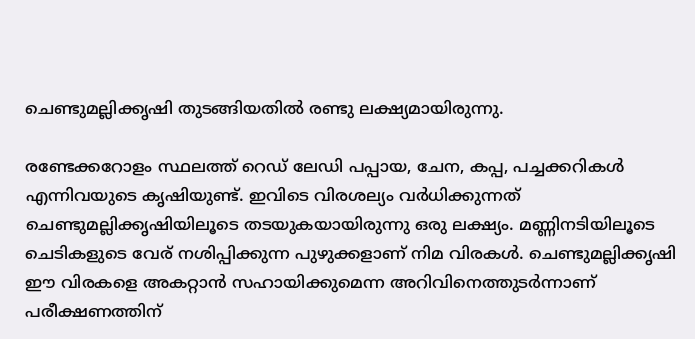ചെണ്ടുമല്ലിക്കൃഷി തുടങ്ങിയതിൽ രണ്ടു ലക്ഷ്യമായിരുന്നു.

രണ്ടേക്കറോളം സ്ഥലത്ത് റെഡ് ലേഡി പപ്പായ, ചേന, കപ്പ, പച്ചക്കറികൾ എന്നിവയുടെ കൃഷിയുണ്ട്. ഇവിടെ വിരശല്യം വർധിക്കുന്നത് ചെണ്ടുമല്ലിക്കൃഷിയിലൂടെ തടയുകയായിരുന്നു ഒരു ലക്ഷ്യം. മണ്ണിനടിയിലൂടെ ചെടികളുടെ വേര് നശിപ്പിക്കുന്ന പുഴുക്കളാണ് നിമ വിരകൾ. ചെണ്ടുമല്ലിക്കൃഷി ഈ വിരകളെ അകറ്റാൻ സഹായിക്കുമെന്ന അറിവിനെത്തുടർന്നാണ് പരീക്ഷണത്തിന്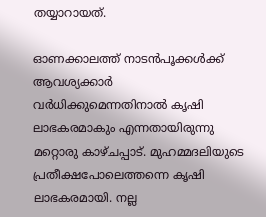തയ്യാറായത്.

ഓണക്കാലത്ത് നാടൻപൂക്കൾക്ക് ആവശ്യക്കാർ വർധിക്കുമെന്നതിനാൽ കൃഷി ലാഭകരമാകും എന്നതായിരുന്നു മറ്റൊരു കാഴ്ചപ്പാട്. മുഹമ്മദലിയുടെ പ്രതീക്ഷപോലെത്തന്നെ കൃഷി ലാഭകരമായി. നല്ല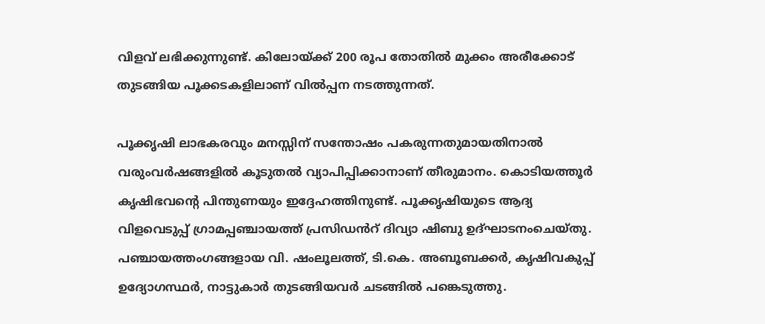വിളവ് ലഭിക്കുന്നുണ്ട്. കിലോയ്ക്ക് 200 രൂപ തോതിൽ മുക്കം അരീക്കോട് തുടങ്ങിയ പൂക്കടകളിലാണ് വിൽപ്പന നടത്തുന്നത്.

പൂക്കൃഷി ലാഭകരവും മനസ്സിന് സന്തോഷം പകരുന്നതുമായതിനാൽ വരുംവർഷങ്ങളിൽ കൂടുതൽ വ്യാപിപ്പിക്കാനാണ് തീരുമാനം. കൊടിയത്തൂർ കൃഷിഭവന്റെ പിന്തുണയും ഇദ്ദേഹത്തിനുണ്ട്. പൂക്കൃഷിയുടെ ആദ്യ വിളവെടുപ്പ് ഗ്രാമപ്പഞ്ചായത്ത് പ്രസിഡൻറ് ദിവ്യാ ഷിബു ഉദ്ഘാടനംചെയ്തു. പഞ്ചായത്തംഗങ്ങളായ വി. ഷംലൂലത്ത്, ടി.കെ. അബൂബക്കർ, കൃഷിവകുപ്പ് ഉദ്യോഗസ്ഥർ, നാട്ടുകാർ തുടങ്ങിയവർ ചടങ്ങിൽ പങ്കെടുത്തു.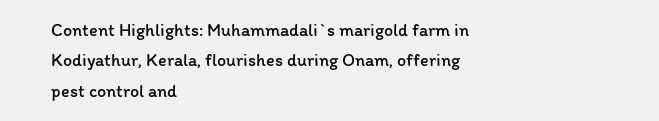Content Highlights: Muhammadali`s marigold farm in Kodiyathur, Kerala, flourishes during Onam, offering pest control and